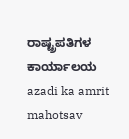ರಾಷ್ಟ್ರಪತಿಗಳ ಕಾರ್ಯಾಲಯ
azadi ka amrit mahotsav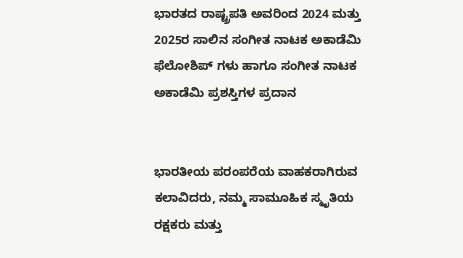ಭಾರತದ ರಾಷ್ಟ್ರಪತಿ ಅವರಿಂದ 2024 ಮತ್ತು 2025ರ ಸಾಲಿನ ಸಂಗೀತ ನಾಟಕ ಅಕಾಡೆಮಿ ಫೆಲೋಶಿಪ್ ಗಳು ಹಾಗೂ ಸಂಗೀತ ನಾಟಕ ಅಕಾಡೆಮಿ ಪ್ರಶಸ್ತಿಗಳ ಪ್ರದಾನ


ಭಾರತೀಯ ಪರಂಪರೆಯ ವಾಹಕರಾಗಿರುವ ಕಲಾವಿದರು, ನಮ್ಮ ಸಾಮೂಹಿಕ ಸ್ಮೃತಿಯ ರಕ್ಷಕರು ಮತ್ತು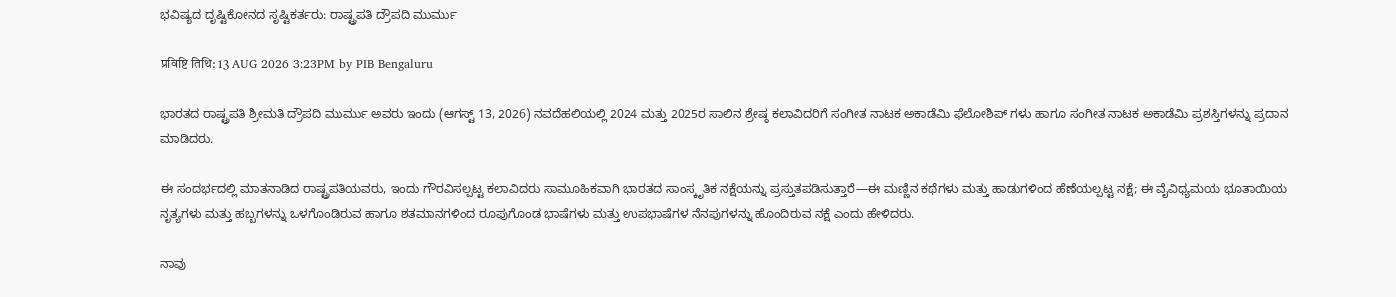ಭವಿಷ್ಯದ ದೃಷ್ಟಿಕೋನದ ಸೃಷ್ಟಿಕರ್ತರು: ರಾಷ್ಟ್ರಪತಿ ದ್ರೌಪದಿ ಮುರ್ಮು

प्रविष्टि तिथि: 13 AUG 2026 3:23PM by PIB Bengaluru

ಭಾರತದ ರಾಷ್ಟ್ರಪತಿ ಶ್ರೀಮತಿ ದ್ರೌಪದಿ ಮುರ್ಮು ಅವರು ಇಂದು (ಆಗಸ್ಟ್ 13, 2026) ನವದೆಹಲಿಯಲ್ಲಿ 2024 ಮತ್ತು 2025ರ ಸಾಲಿನ ಶ್ರೇಷ್ಠ ಕಲಾವಿದರಿಗೆ ಸಂಗೀತ ನಾಟಕ ಅಕಾಡೆಮಿ ಫೆಲೋಶಿಪ್ ಗಳು ಹಾಗೂ ಸಂಗೀತ ನಾಟಕ ಅಕಾಡೆಮಿ ಪ್ರಶಸ್ತಿಗಳನ್ನು ಪ್ರದಾನ ಮಾಡಿದರು.

ಈ ಸಂದರ್ಭದಲ್ಲಿ ಮಾತನಾಡಿದ ರಾಷ್ಟ್ರಪತಿಯವರು, ಇಂದು ಗೌರವಿಸಲ್ಪಟ್ಟ ಕಲಾವಿದರು ಸಾಮೂಹಿಕವಾಗಿ ಭಾರತದ ಸಾಂಸ್ಕೃತಿಕ ನಕ್ಷೆಯನ್ನು ಪ್ರಸ್ತುತಪಡಿಸುತ್ತಾರೆ—ಈ ಮಣ್ಣಿನ ಕಥೆಗಳು ಮತ್ತು ಹಾಡುಗಳಿಂದ ಹೆಣೆಯಲ್ಪಟ್ಟ ನಕ್ಷೆ; ಈ ವೈವಿಧ್ಯಮಯ ಭೂತಾಯಿಯ ನೃತ್ಯಗಳು ಮತ್ತು ಹಬ್ಬಗಳನ್ನು ಒಳಗೊಂಡಿರುವ ಹಾಗೂ ಶತಮಾನಗಳಿಂದ ರೂಪುಗೊಂಡ ಭಾಷೆಗಳು ಮತ್ತು ಉಪಭಾಷೆಗಳ ನೆನಪುಗಳನ್ನು ಹೊಂದಿರುವ ನಕ್ಷೆ ಎಂದು ಹೇಳಿದರು.

ನಾವು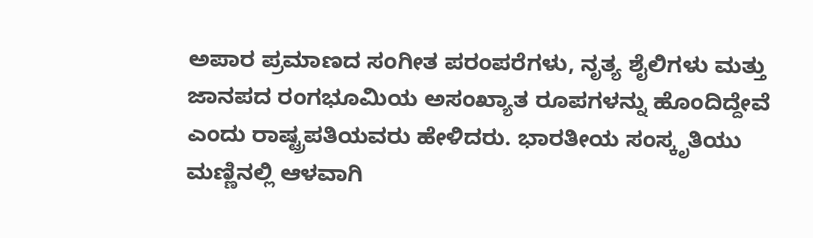ಅಪಾರ ಪ್ರಮಾಣದ ಸಂಗೀತ ಪರಂಪರೆಗಳು, ನೃತ್ಯ ಶೈಲಿಗಳು ಮತ್ತು ಜಾನಪದ ರಂಗಭೂಮಿಯ ಅಸಂಖ್ಯಾತ ರೂಪಗಳನ್ನು ಹೊಂದಿದ್ದೇವೆ ಎಂದು ರಾಷ್ಟ್ರಪತಿಯವರು ಹೇಳಿದರು. ಭಾರತೀಯ ಸಂಸ್ಕೃತಿಯು ಮಣ್ಣಿನಲ್ಲಿ ಆಳವಾಗಿ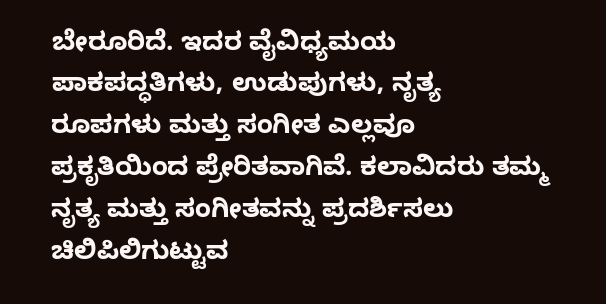ಬೇರೂರಿದೆ. ಇದರ ವೈವಿಧ್ಯಮಯ ಪಾಕಪದ್ಧತಿಗಳು, ಉಡುಪುಗಳು, ನೃತ್ಯ ರೂಪಗಳು ಮತ್ತು ಸಂಗೀತ ಎಲ್ಲವೂ ಪ್ರಕೃತಿಯಿಂದ ಪ್ರೇರಿತವಾಗಿವೆ. ಕಲಾವಿದರು ತಮ್ಮ ನೃತ್ಯ ಮತ್ತು ಸಂಗೀತವನ್ನು ಪ್ರದರ್ಶಿಸಲು ಚಿಲಿಪಿಲಿಗುಟ್ಟುವ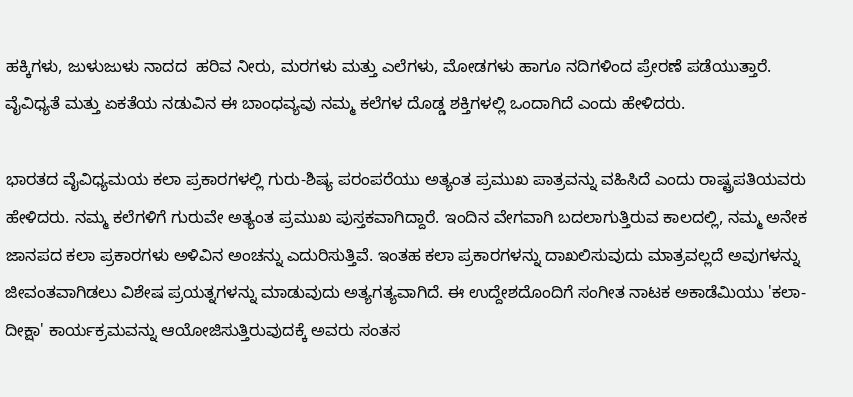ಹಕ್ಕಿಗಳು, ಜುಳುಜುಳು ನಾದದ  ಹರಿವ ನೀರು, ಮರಗಳು ಮತ್ತು ಎಲೆಗಳು, ಮೋಡಗಳು ಹಾಗೂ ನದಿಗಳಿಂದ ಪ್ರೇರಣೆ ಪಡೆಯುತ್ತಾರೆ. ವೈವಿಧ್ಯತೆ ಮತ್ತು ಏಕತೆಯ ನಡುವಿನ ಈ ಬಾಂಧವ್ಯವು ನಮ್ಮ ಕಲೆಗಳ ದೊಡ್ಡ ಶಕ್ತಿಗಳಲ್ಲಿ ಒಂದಾಗಿದೆ ಎಂದು ಹೇಳಿದರು.

ಭಾರತದ ವೈವಿಧ್ಯಮಯ ಕಲಾ ಪ್ರಕಾರಗಳಲ್ಲಿ ಗುರು-ಶಿಷ್ಯ ಪರಂಪರೆಯು ಅತ್ಯಂತ ಪ್ರಮುಖ ಪಾತ್ರವನ್ನು ವಹಿಸಿದೆ ಎಂದು ರಾಷ್ಟ್ರಪತಿಯವರು ಹೇಳಿದರು. ನಮ್ಮ ಕಲೆಗಳಿಗೆ ಗುರುವೇ ಅತ್ಯಂತ ಪ್ರಮುಖ ಪುಸ್ತಕವಾಗಿದ್ದಾರೆ. ಇಂದಿನ ವೇಗವಾಗಿ ಬದಲಾಗುತ್ತಿರುವ ಕಾಲದಲ್ಲಿ, ನಮ್ಮ ಅನೇಕ ಜಾನಪದ ಕಲಾ ಪ್ರಕಾರಗಳು ಅಳಿವಿನ ಅಂಚನ್ನು ಎದುರಿಸುತ್ತಿವೆ. ಇಂತಹ ಕಲಾ ಪ್ರಕಾರಗಳನ್ನು ದಾಖಲಿಸುವುದು ಮಾತ್ರವಲ್ಲದೆ ಅವುಗಳನ್ನು ಜೀವಂತವಾಗಿಡಲು ವಿಶೇಷ ಪ್ರಯತ್ನಗಳನ್ನು ಮಾಡುವುದು ಅತ್ಯಗತ್ಯವಾಗಿದೆ. ಈ ಉದ್ದೇಶದೊಂದಿಗೆ ಸಂಗೀತ ನಾಟಕ ಅಕಾಡೆಮಿಯು 'ಕಲಾ-ದೀಕ್ಷಾ' ಕಾರ್ಯಕ್ರಮವನ್ನು ಆಯೋಜಿಸುತ್ತಿರುವುದಕ್ಕೆ ಅವರು ಸಂತಸ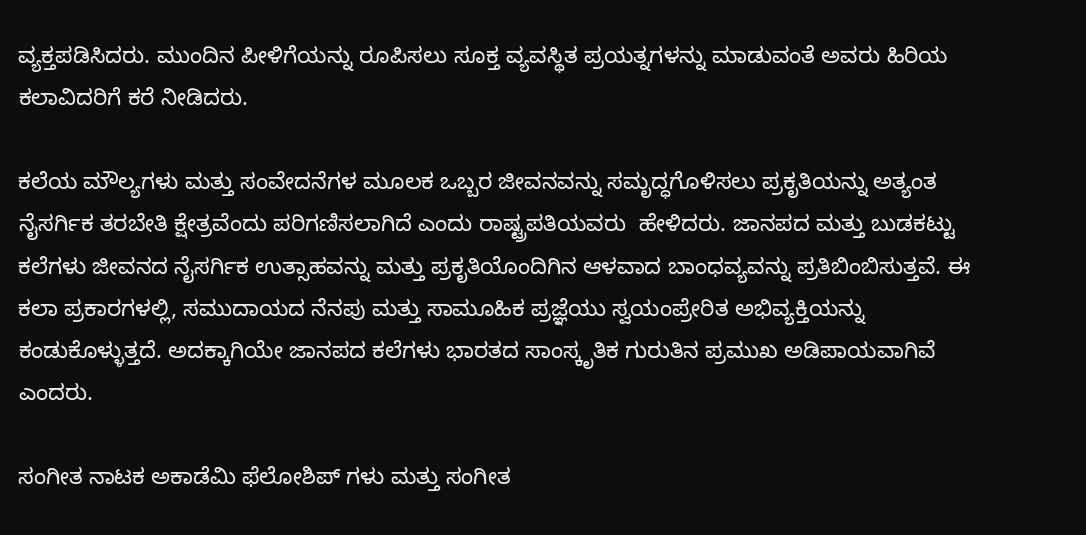ವ್ಯಕ್ತಪಡಿಸಿದರು. ಮುಂದಿನ ಪೀಳಿಗೆಯನ್ನು ರೂಪಿಸಲು ಸೂಕ್ತ ವ್ಯವಸ್ಥಿತ ಪ್ರಯತ್ನಗಳನ್ನು ಮಾಡುವಂತೆ ಅವರು ಹಿರಿಯ ಕಲಾವಿದರಿಗೆ ಕರೆ ನೀಡಿದರು.

ಕಲೆಯ ಮೌಲ್ಯಗಳು ಮತ್ತು ಸಂವೇದನೆಗಳ ಮೂಲಕ ಒಬ್ಬರ ಜೀವನವನ್ನು ಸಮೃದ್ಧಗೊಳಿಸಲು ಪ್ರಕೃತಿಯನ್ನು ಅತ್ಯಂತ ನೈಸರ್ಗಿಕ ತರಬೇತಿ ಕ್ಷೇತ್ರವೆಂದು ಪರಿಗಣಿಸಲಾಗಿದೆ ಎಂದು ರಾಷ್ಟ್ರಪತಿಯವರು  ಹೇಳಿದರು. ಜಾನಪದ ಮತ್ತು ಬುಡಕಟ್ಟು ಕಲೆಗಳು ಜೀವನದ ನೈಸರ್ಗಿಕ ಉತ್ಸಾಹವನ್ನು ಮತ್ತು ಪ್ರಕೃತಿಯೊಂದಿಗಿನ ಆಳವಾದ ಬಾಂಧವ್ಯವನ್ನು ಪ್ರತಿಬಿಂಬಿಸುತ್ತವೆ. ಈ ಕಲಾ ಪ್ರಕಾರಗಳಲ್ಲಿ, ಸಮುದಾಯದ ನೆನಪು ಮತ್ತು ಸಾಮೂಹಿಕ ಪ್ರಜ್ಞೆಯು ಸ್ವಯಂಪ್ರೇರಿತ ಅಭಿವ್ಯಕ್ತಿಯನ್ನು ಕಂಡುಕೊಳ್ಳುತ್ತದೆ. ಅದಕ್ಕಾಗಿಯೇ ಜಾನಪದ ಕಲೆಗಳು ಭಾರತದ ಸಾಂಸ್ಕೃತಿಕ ಗುರುತಿನ ಪ್ರಮುಖ ಅಡಿಪಾಯವಾಗಿವೆ ಎಂದರು.

ಸಂಗೀತ ನಾಟಕ ಅಕಾಡೆಮಿ ಫೆಲೋಶಿಪ್ ಗಳು ಮತ್ತು ಸಂಗೀತ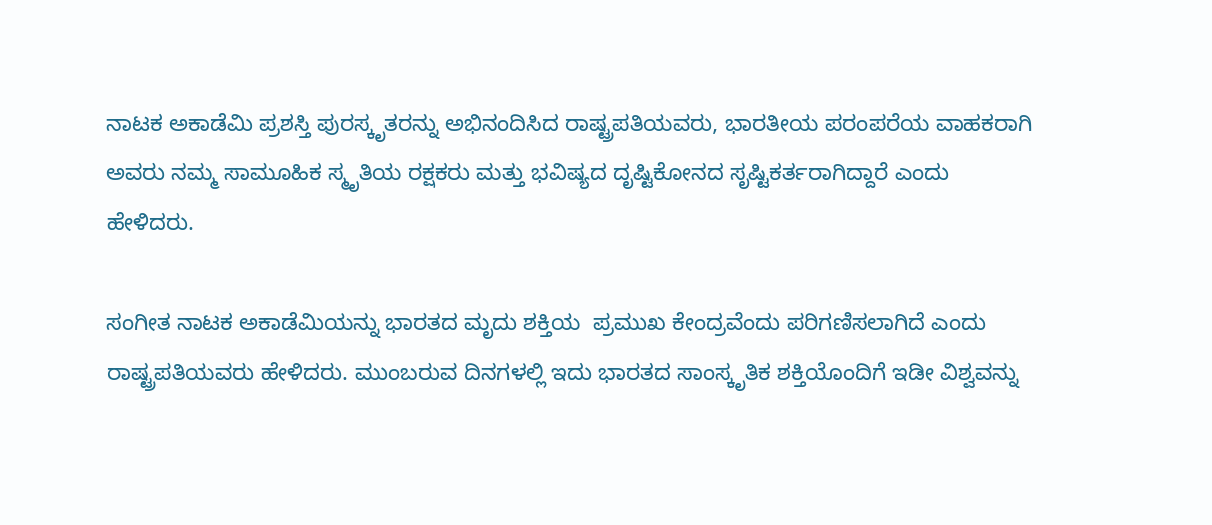ನಾಟಕ ಅಕಾಡೆಮಿ ಪ್ರಶಸ್ತಿ ಪುರಸ್ಕೃತರನ್ನು ಅಭಿನಂದಿಸಿದ ರಾಷ್ಟ್ರಪತಿಯವರು, ಭಾರತೀಯ ಪರಂಪರೆಯ ವಾಹಕರಾಗಿ ಅವರು ನಮ್ಮ ಸಾಮೂಹಿಕ ಸ್ಮೃತಿಯ ರಕ್ಷಕರು ಮತ್ತು ಭವಿಷ್ಯದ ದೃಷ್ಟಿಕೋನದ ಸೃಷ್ಟಿಕರ್ತರಾಗಿದ್ದಾರೆ ಎಂದು ಹೇಳಿದರು.

ಸಂಗೀತ ನಾಟಕ ಅಕಾಡೆಮಿಯನ್ನು ಭಾರತದ ಮೃದು ಶಕ್ತಿಯ  ಪ್ರಮುಖ ಕೇಂದ್ರವೆಂದು ಪರಿಗಣಿಸಲಾಗಿದೆ ಎಂದು ರಾಷ್ಟ್ರಪತಿಯವರು ಹೇಳಿದರು. ಮುಂಬರುವ ದಿನಗಳಲ್ಲಿ ಇದು ಭಾರತದ ಸಾಂಸ್ಕೃತಿಕ ಶಕ್ತಿಯೊಂದಿಗೆ ಇಡೀ ವಿಶ್ವವನ್ನು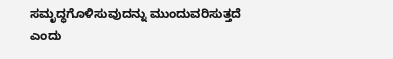ಸಮೃದ್ಧಗೊಳಿಸುವುದನ್ನು ಮುಂದುವರಿಸುತ್ತದೆ ಎಂದು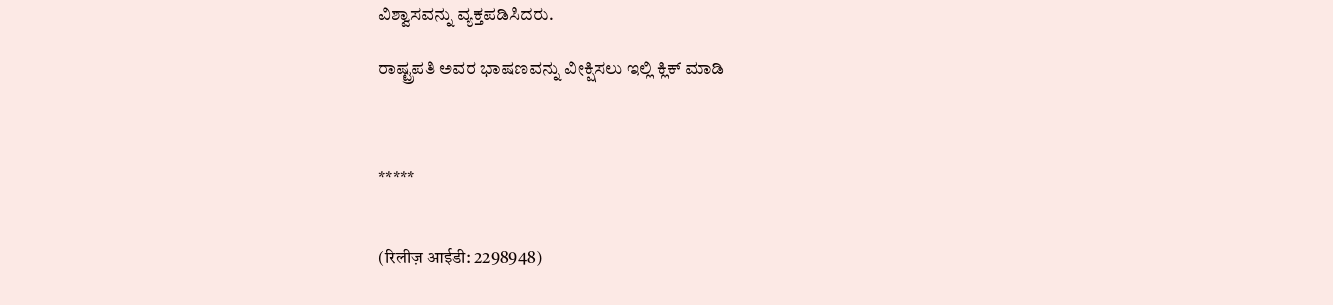ವಿಶ್ವಾಸವನ್ನು ವ್ಯಕ್ತಪಡಿಸಿದರು.

ರಾಷ್ಟ್ರಪತಿ ಅವರ ಭಾಷಣವನ್ನು ವೀಕ್ಷಿಸಲು ಇಲ್ಲಿ ಕ್ಲಿಕ್ ಮಾಡಿ



*****


(रिलीज़ आईडी: 2298948)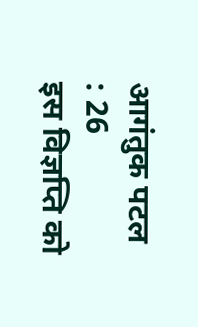आगंतुक पटल : 26
इस विज्ञप्ति को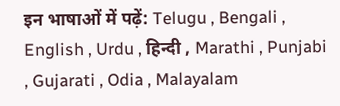इन भाषाओं में पढ़ें: Telugu , Bengali , English , Urdu , हिन्दी , Marathi , Punjabi , Gujarati , Odia , Malayalam